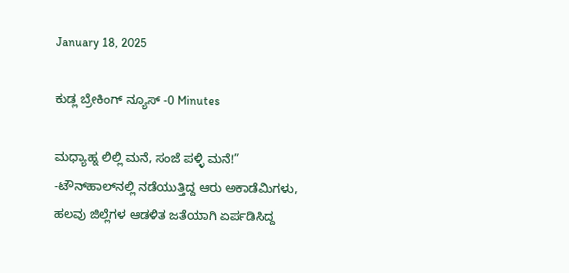January 18, 2025

ಕುಡ್ಲ ಬ್ರೇಕಿಂಗ್ ನ್ಯೂಸ್ -0 Minutes

ಮಧ್ಯಾಹ್ನ ಲಿಲ್ಲಿ ಮನೆ, ಸಂಜೆ ಪಳ್ಳಿ ಮನೆ!” -ಟೌನ್‌ಹಾಲ್‌ನಲ್ಲಿ ನಡೆಯುತ್ತಿದ್ದ ಆರು ಅಕಾಡೆಮಿಗಳು, ಹಲವು ಜಿಲ್ಲೆಗಳ ಆಡಳಿತ ಜತೆಯಾಗಿ ಏರ್ಪಡಿಸಿದ್ದ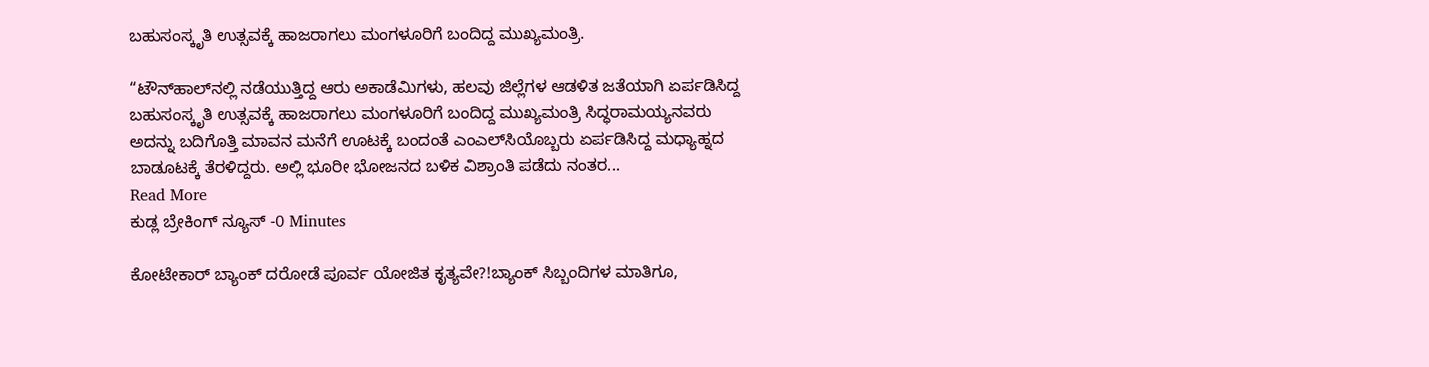ಬಹುಸಂಸ್ಕೃತಿ ಉತ್ಸವಕ್ಕೆ ಹಾಜರಾಗಲು ಮಂಗಳೂರಿಗೆ ಬಂದಿದ್ದ ಮುಖ್ಯಮಂತ್ರಿ.

“ಟೌನ್‌ಹಾಲ್‌ನಲ್ಲಿ ನಡೆಯುತ್ತಿದ್ದ ಆರು ಅಕಾಡೆಮಿಗಳು, ಹಲವು ಜಿಲ್ಲೆಗಳ ಆಡಳಿತ ಜತೆಯಾಗಿ ಏರ್ಪಡಿಸಿದ್ದ ಬಹುಸಂಸ್ಕೃತಿ ಉತ್ಸವಕ್ಕೆ ಹಾಜರಾಗಲು ಮಂಗಳೂರಿಗೆ ಬಂದಿದ್ದ ಮುಖ್ಯಮಂತ್ರಿ ಸಿದ್ಧರಾಮಯ್ಯನವರು ಅದನ್ನು ಬದಿಗೊತ್ತಿ ಮಾವನ ಮನೆಗೆ ಊಟಕ್ಕೆ ಬಂದಂತೆ ಎಂಎಲ್‌ಸಿಯೊಬ್ಬರು ಏರ್ಪಡಿಸಿದ್ದ ಮಧ್ಯಾಹ್ನದ ಬಾಡೂಟಕ್ಕೆ ತೆರಳಿದ್ದರು. ಅಲ್ಲಿ ಭೂರೀ ಭೋಜನದ ಬಳಿಕ ವಿಶ್ರಾಂತಿ ಪಡೆದು ನಂತರ...
Read More
ಕುಡ್ಲ ಬ್ರೇಕಿಂಗ್ ನ್ಯೂಸ್ -0 Minutes

ಕೋಟೇಕಾರ್ ಬ್ಯಾಂಕ್ ದರೋಡೆ ಪೂರ್ವ ಯೋಜಿತ ಕೃತ್ಯವೇ?!ಬ್ಯಾಂಕ್ ಸಿಬ್ಬಂದಿಗಳ ಮಾತಿಗೂ,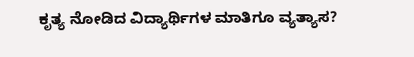ಕೃತ್ಯ ನೋಡಿದ ವಿದ್ಯಾರ್ಥಿಗಳ ಮಾತಿಗೂ ವ್ಯತ್ಯಾಸ?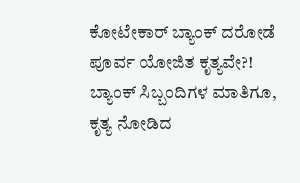ಕೋಟೇಕಾರ್ ಬ್ಯಾಂಕ್ ದರೋಡೆ ಪೂರ್ವ ಯೋಜಿತ ಕೃತ್ಯವೇ?! ಬ್ಯಾಂಕ್ ಸಿಬ್ಬಂದಿಗಳ ಮಾತಿಗೂ, ಕೃತ್ಯ ನೋಡಿದ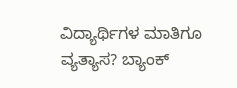ವಿದ್ಯಾರ್ಥಿಗಳ ಮಾತಿಗೂ ವ್ಯತ್ಯಾಸ? ಬ್ಯಾಂಕ್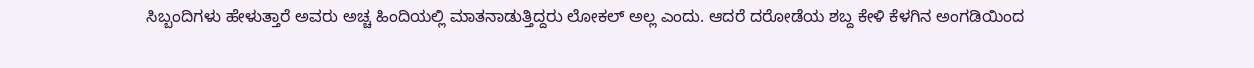ಸಿಬ್ಬಂದಿಗಳು ಹೇಳುತ್ತಾರೆ ಅವರು ಅಚ್ಚ ಹಿಂದಿಯಲ್ಲಿ ಮಾತನಾಡುತ್ತಿದ್ದರು ಲೋಕಲ್ ಅಲ್ಲ ಎಂದು. ಆದರೆ ದರೋಡೆಯ ಶಬ್ದ ಕೇಳಿ ಕೆಳಗಿನ ಅಂಗಡಿಯಿಂದ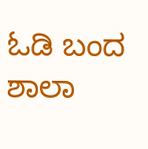ಓಡಿ ಬಂದ ಶಾಲಾ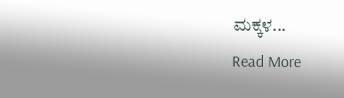ಮಕ್ಕಳ...
Read More